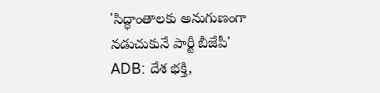'సిద్ధాంతాలకు అనుగుణంగా నడుచుకునే పార్టీ బీజేపీ'
ADB: దేశ భక్తి,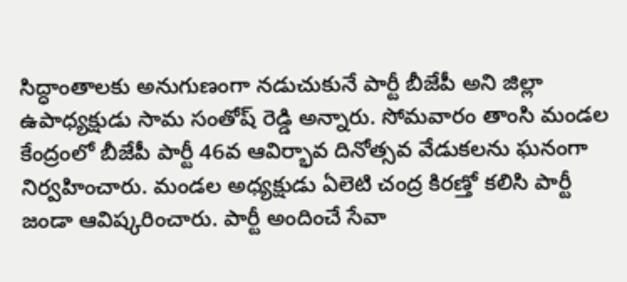సిద్ధాంతాలకు అనుగుణంగా నడుచుకునే పార్టీ బీజేపీ అని జిల్లా ఉపాధ్యక్షుడు సామ సంతోష్ రెడ్డి అన్నారు. సోమవారం తాంసి మండల కేంద్రంలో బీజేపీ పార్టీ 46వ ఆవిర్భావ దినోత్సవ వేడుకలను ఘనంగా నిర్వహించారు. మండల అధ్యక్షుడు ఏలెటి చంద్ర కిరణ్తో కలిసి పార్టీ జండా ఆవిష్కరించారు. పార్టీ అందించే సేవా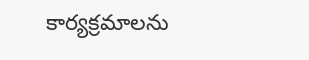కార్యక్రమాలను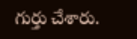గుర్తు చేశారు.